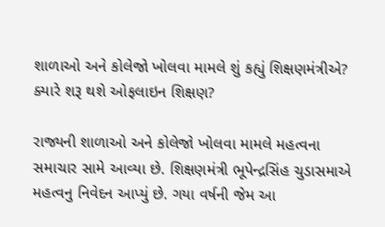શાળાઓ અને કોલેજો ખોલવા મામલે શું કહ્યું શિક્ષણમંત્રીએ? ક્યારે શરૂ થશે ઓફલાઇન શિક્ષણ?

રાજ્યની શાળાઓ અને કોલેજો ખોલવા મામલે મહત્વના સમાચાર સામે આવ્યા છે. શિક્ષણમંત્રી ભૂપેન્દ્રસિંહ ચુડાસમાએ મહત્વનુ નિવેદન આપ્યું છે. ગયા વર્ષની જેમ આ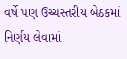વર્ષે પણ ઉચ્ચસ્તરીય બેઠકમાં નિર્ણય લેવામાં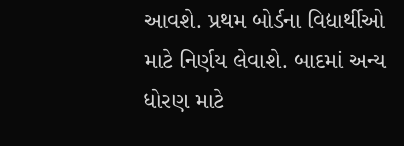આવશે. પ્રથમ બોર્ડના વિદ્યાર્થીઓ માટે નિર્ણય લેવાશે. બાદમાં અન્ય ધોરણ માટે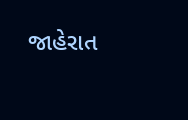જાહેરાત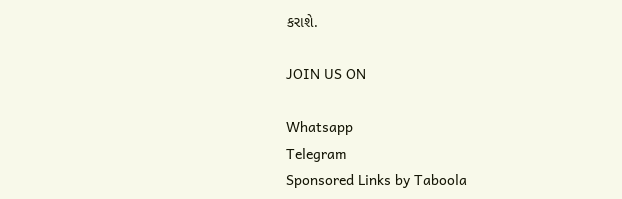કરાશે.

JOIN US ON

Whatsapp
Telegram
Sponsored Links by Taboola